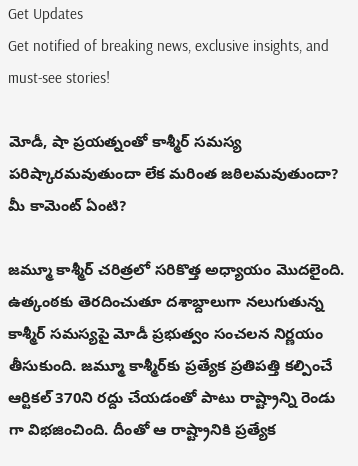Get Updates
Get notified of breaking news, exclusive insights, and must-see stories!

మోడీ, షా ప్రయత్నంతో కాశ్మీర్ సమస్య పరిష్కారమవుతుందా లేక మరింత జఠిలమవుతుందా? మీ కామెంట్ ఏంటి?

జమ్మూ కాశ్మీర్ చరిత్రలో సరికొత్త అధ్యాయం మొదలైంది. ఉత్కంఠకు తెరదించుతూ దశాబ్దాలుగా నలుగుతున్న కాశ్మీర్ సమస్యపై మోడీ ప్రభుత్వం సంచలన నిర్ణయం తీసుకుంది. జమ్మూ కాశ్మీర్‌కు ప్రత్యేక ప్రతిపత్తి కల్పించే ఆర్టికల్ 370ని రద్దు చేయడంతో పాటు రాష్ట్రాన్ని రెండు గా విభజించింది. దీంతో ఆ రాష్ట్రానికి ప్రత్యేక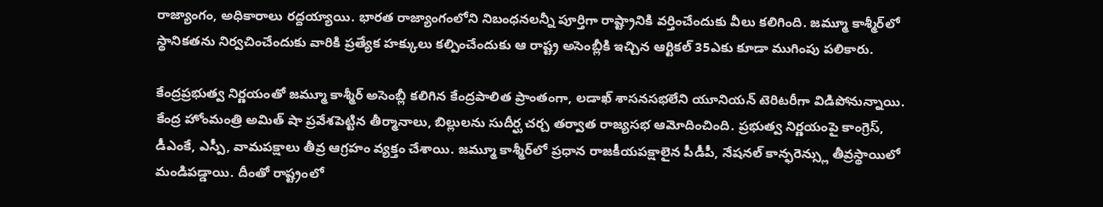రాజ్యాంగం, అధికారాలు రద్దయ్యాయి. భారత రాజ్యాంగంలోని నిబంధనలన్నీ పూర్తిగా రాష్ట్రానికి వర్తించేందుకు వీలు కలిగింది. జమ్మూ కాశ్మీర్‌లో స్థానికతను నిర్వచించేందుకు వారికి ప్రత్యేక హక్కులు కల్పించేందుకు ఆ రాష్ట్ర అసెంబ్లీకి ఇచ్చిన ఆర్టికల్ 35ఎకు కూడా ముగింపు పలికారు.

కేంద్రప్రభుత్వ నిర్ణయంతో జమ్మూ కాశ్మీర్ అసెంబ్లీ కలిగిన కేంద్రపాలిత ప్రాంతంగా, లడాఖ్ శాసనసభలేని యూనియన్ టెరిటరీగా విడిపోనున్నాయి. కేంద్ర హోంమంత్రి అమిత్ షా ప్రవేశపెట్టిన తీర్మానాలు, బిల్లులను సుదీర్ఘ చర్చ తర్వాత రాజ్యసభ ఆమోదించింది. ప్రభుత్వ నిర్ణయంపై కాంగ్రెస్, డీఎంకే, ఎస్పీ, వామపక్షాలు తీవ్ర ఆగ్రహం వ్యక్తం చేశాయి. జమ్మూ కాశ్మీర్‌లో ప్రధాన రాజకీయపక్షాలైన పీడీపీ, నేషనల్ కాన్ఫరెన్స్లు తీవ్రస్థాయిలో మండిపడ్డాయి. దీంతో రాష్ట్రంలో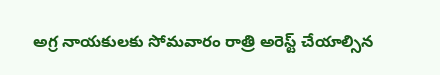అగ్ర నాయకులకు సోమవారం రాత్రి అరెస్ట్ చేయాల్సిన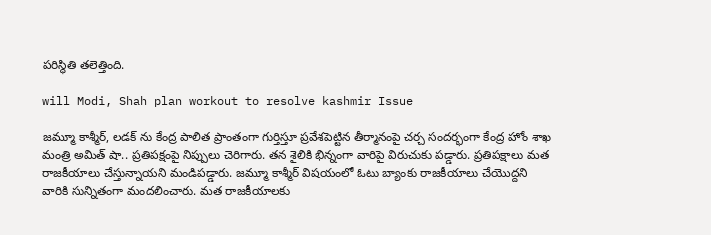పరిస్థితి తలెత్తింది.

will Modi, Shah plan workout to resolve kashmir Issue

జమ్మూ కాశ్మీర్, లడక్ ను కేంద్ర పాలిత ప్రాంతంగా గుర్తిస్తూ ప్రవేశపెట్టిన తీర్మానంపై చర్చ సందర్భంగా కేంద్ర హోం శాఖ మంత్రి అమిత్ షా.. ప్రతిపక్షంపై నిప్పులు చెరిగారు. తన శైలికి భిన్నంగా వారిపై విరుచుకు పడ్డారు. ప్రతిపక్షాలు మత రాజకీయాలు చేస్తున్నాయని మండిపడ్డారు. జమ్మూ కాశ్మీర్ విషయంలో ఓటు బ్యాంకు రాజకీయాలు చేయొద్దని వారికి సున్నితంగా మందలించారు. మత రాజకీయాలకు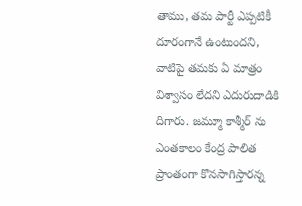తాము, తమ పార్టీ ఎప్పటికీ దూరంగానే ఉంటుందని, వాటిపై తమకు ఏ మాత్రం విశ్వాసం లేదని ఎదురుదాడికి దిగారు. జమ్మూ కాశ్మీర్ ను ఎంతకాలం కేంద్ర పాలిత ప్రాంతంగా కొనసాగిస్తారన్న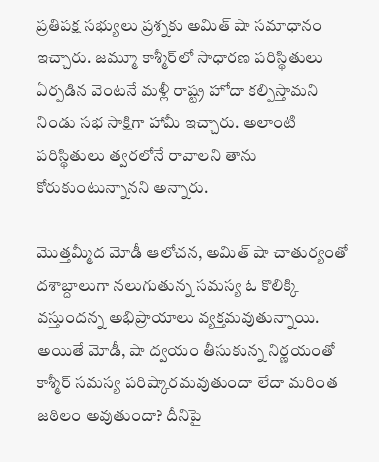ప్రతిపక్ష సభ్యులు ప్రశ్నకు అమిత్ షా సమాధానం ఇచ్చారు. జమ్మూ కాశ్మీర్‌లో సాధారణ పరిస్థితులు ఏర్పడిన వెంటనే మళ్లీ రాష్ట్ర హోదా కల్పిస్తామని నిండు సభ సాక్షిగా హామీ ఇచ్చారు. అలాంటి పరిస్థితులు త్వరలోనే రావాలని తాను కోరుకుంటున్నానని అన్నారు.

మొత్తమ్మీద మోడీ ఆలోచన, అమిత్ షా చాతుర్యంతో దశాబ్దాలుగా నలుగుతున్న సమస్య ఓ కొలిక్కి వస్తుందన్న అభిప్రాయాలు వ్యక్తమవుతున్నాయి. అయితే మోడీ, షా ద్వయం తీసుకున్న నిర్ణయంతో కాశ్మీర్ సమస్య పరిష్కారమవుతుందా లేదా మరింత జఠిలం అవుతుందా? దీనిపై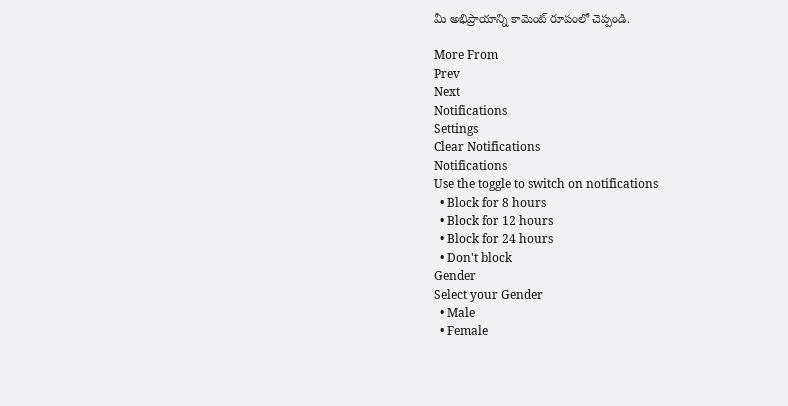మీ అభిప్రాయాన్ని కామెంట్‌ రూపంలో చెప్పండి.

More From
Prev
Next
Notifications
Settings
Clear Notifications
Notifications
Use the toggle to switch on notifications
  • Block for 8 hours
  • Block for 12 hours
  • Block for 24 hours
  • Don't block
Gender
Select your Gender
  • Male
  • Female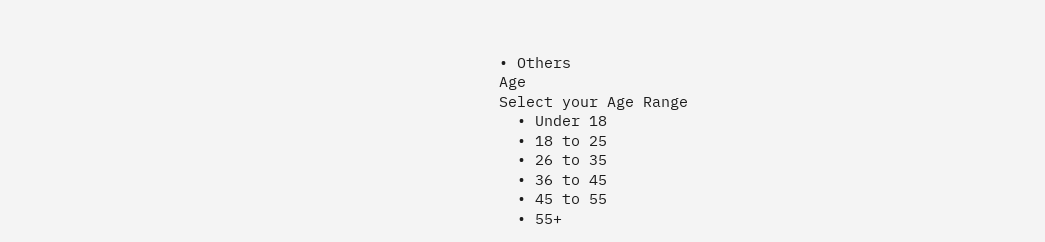• Others
Age
Select your Age Range
  • Under 18
  • 18 to 25
  • 26 to 35
  • 36 to 45
  • 45 to 55
  • 55+